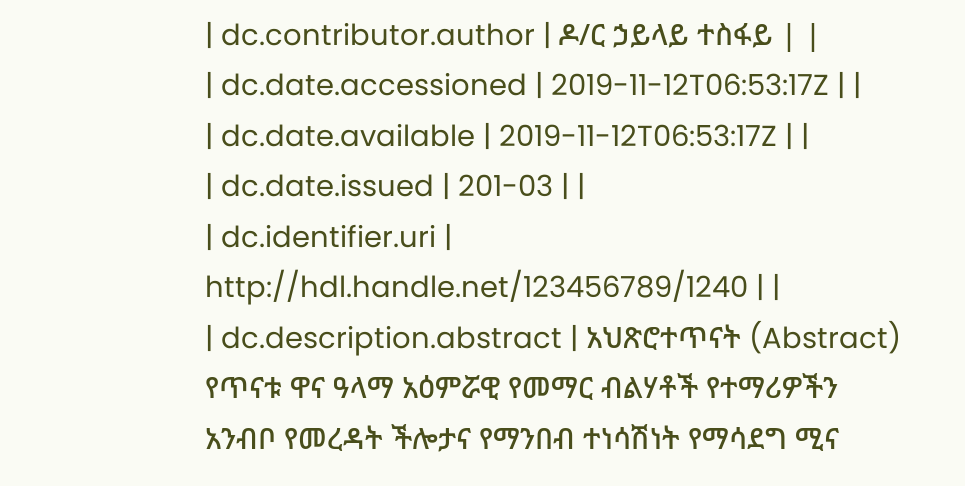| dc.contributor.author | ዶ/ር ኃይላይ ተስፋይ | |
| dc.date.accessioned | 2019-11-12T06:53:17Z | |
| dc.date.available | 2019-11-12T06:53:17Z | |
| dc.date.issued | 201-03 | |
| dc.identifier.uri | http://hdl.handle.net/123456789/1240 | |
| dc.description.abstract | አህጽሮተጥናት (Abstract) የጥናቱ ዋና ዓላማ አዕምሯዊ የመማር ብልሃቶች የተማሪዎችን አንብቦ የመረዳት ችሎታና የማንበብ ተነሳሽነት የማሳደግ ሚና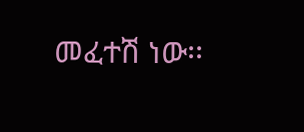መፈተሽ ነው፡፡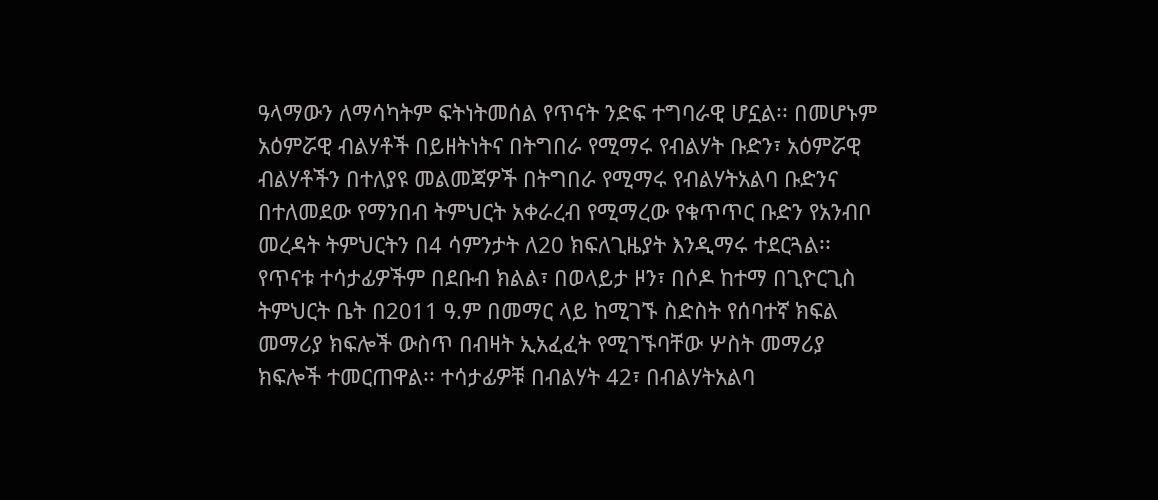ዓላማውን ለማሳካትም ፍትነትመሰል የጥናት ንድፍ ተግባራዊ ሆኗል፡፡ በመሆኑም አዕምሯዊ ብልሃቶች በይዘትነትና በትግበራ የሚማሩ የብልሃት ቡድን፣ አዕምሯዊ ብልሃቶችን በተለያዩ መልመጃዎች በትግበራ የሚማሩ የብልሃትአልባ ቡድንና በተለመደው የማንበብ ትምህርት አቀራረብ የሚማረው የቁጥጥር ቡድን የአንብቦ መረዳት ትምህርትን በ4 ሳምንታት ለ20 ክፍለጊዜያት እንዲማሩ ተደርጓል፡፡ የጥናቱ ተሳታፊዎችም በደቡብ ክልል፣ በወላይታ ዞን፣ በሶዶ ከተማ በጊዮርጊስ ትምህርት ቤት በ2011 ዓ.ም በመማር ላይ ከሚገኙ ስድስት የሰባተኛ ክፍል መማሪያ ክፍሎች ውስጥ በብዛት ኢአፈፈት የሚገኙባቸው ሦስት መማሪያ ክፍሎች ተመርጠዋል፡፡ ተሳታፊዎቹ በብልሃት 42፣ በብልሃትአልባ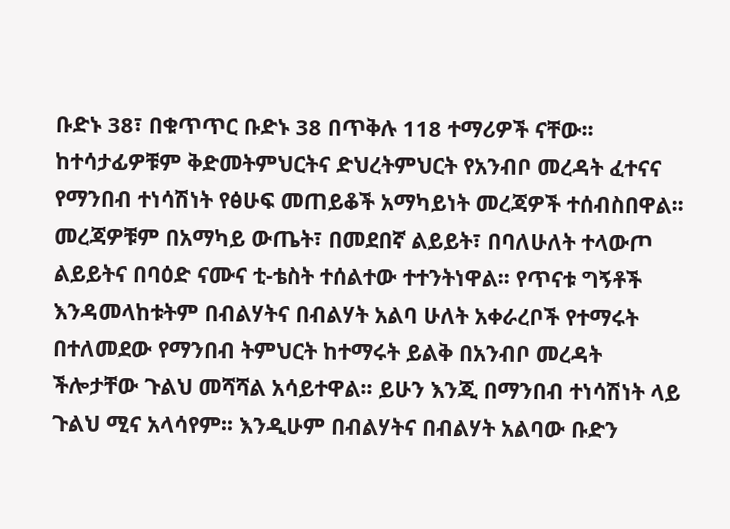ቡድኑ 38፣ በቁጥጥር ቡድኑ 38 በጥቅሉ 118 ተማሪዎች ናቸው፡፡ ከተሳታፊዎቹም ቅድመትምህርትና ድህረትምህርት የአንብቦ መረዳት ፈተናና የማንበብ ተነሳሽነት የፅሁፍ መጠይቆች አማካይነት መረጃዎች ተሰብስበዋል፡፡ መረጃዎቹም በአማካይ ውጤት፣ በመደበኛ ልይይት፣ በባለሁለት ተላውጦ ልይይትና በባዕድ ናሙና ቲ-ቴስት ተሰልተው ተተንትነዋል፡፡ የጥናቱ ግኝቶች እንዳመላከቱትም በብልሃትና በብልሃት አልባ ሁለት አቀራረቦች የተማሩት በተለመደው የማንበብ ትምህርት ከተማሩት ይልቅ በአንብቦ መረዳት ችሎታቸው ጉልህ መሻሻል አሳይተዋል፡፡ ይሁን እንጂ በማንበብ ተነሳሽነት ላይ ጉልህ ሚና አላሳየም፡፡ እንዲሁም በብልሃትና በብልሃት አልባው ቡድን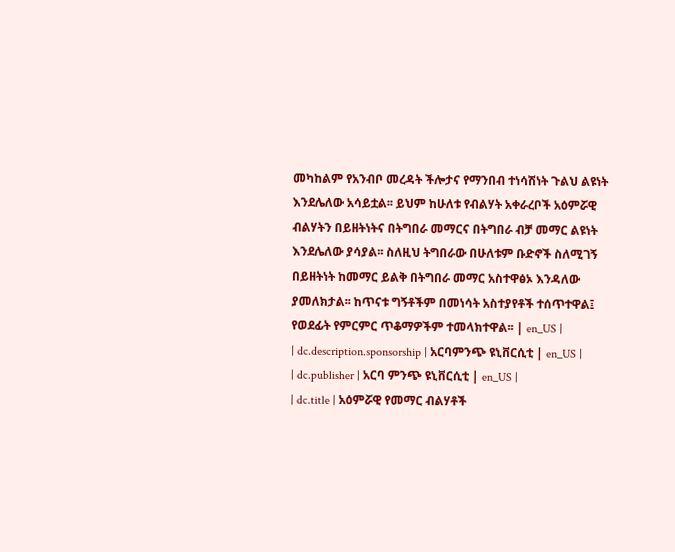መካከልም የአንብቦ መረዳት ችሎታና የማንበብ ተነሳሽነት ጉልህ ልዩነት እንደሌለው አሳይቷል፡፡ ይህም ከሁለቱ የብልሃት አቀራረቦች አዕምሯዊ ብልሃትን በይዘትነትና በትግበራ መማርና በትግበራ ብቻ መማር ልዩነት እንደሌለው ያሳያል፡፡ ስለዚህ ትግበራው በሁለቱም ቡድኖች ስለሚገኝ በይዘትነት ከመማር ይልቅ በትግበራ መማር አስተዋፅኦ እንዳለው ያመለክታል፡፡ ከጥናቱ ግኝቶችም በመነሳት አስተያየቶች ተሰጥተዋል፤ የወደፊት የምርምር ጥቆማዎችም ተመላክተዋል፡፡ | en_US |
| dc.description.sponsorship | አርባምንጭ ዩኒቨርሲቲ | en_US |
| dc.publisher | አርባ ምንጭ ዩኒቨርሲቲ | en_US |
| dc.title | አዕምሯዊ የመማር ብልሃቶች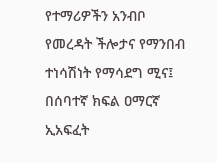የተማሪዎችን አንብቦ የመረዳት ችሎታና የማንበብ ተነሳሽነት የማሳደግ ሚና፤ በሰባተኛ ክፍል ዐማርኛ ኢአፍፈት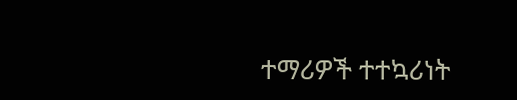ተማሪዎች ተተኳሪነት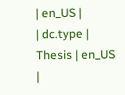| en_US |
| dc.type | Thesis | en_US |